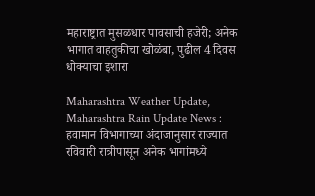महाराष्ट्रात मुसळधार पावसाची हजेरी; अनेक भागात वाहतुकीचा खोळंबा, पुढील 4 दिवस धोक्याचा इशारा

Maharashtra Weather Update, Maharashtra Rain Update News : हवामान विभागाच्या अंदाजानुसार राज्यात रविवारी रात्रीपासून अनेक भागांमध्ये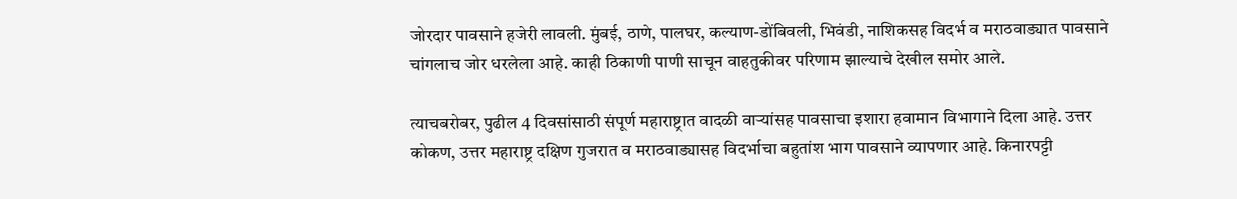जोरदार पावसाने हजेरी लावली. मुंबई, ठाणे, पालघर, कल्याण-डोंबिवली, भिवंडी, नाशिकसह विदर्भ व मराठवाड्यात पावसाने चांगलाच जोर धरलेला आहे. काही ठिकाणी पाणी साचून वाहतुकीवर परिणाम झाल्याचे देखील समोर आले.

त्याचबरोबर, पुढील 4 दिवसांसाठी संपूर्ण महाराष्ट्रात वादळी वाऱ्यांसह पावसाचा इशारा हवामान विभागाने दिला आहे. उत्तर कोकण, उत्तर महाराष्ट्र दक्षिण गुजरात व मराठवाड्यासह विदर्भाचा बहुतांश भाग पावसाने व्यापणार आहे. किनारपट्टी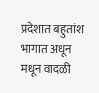प्रदेशात बहुतांश भागात अधून मधून वादळी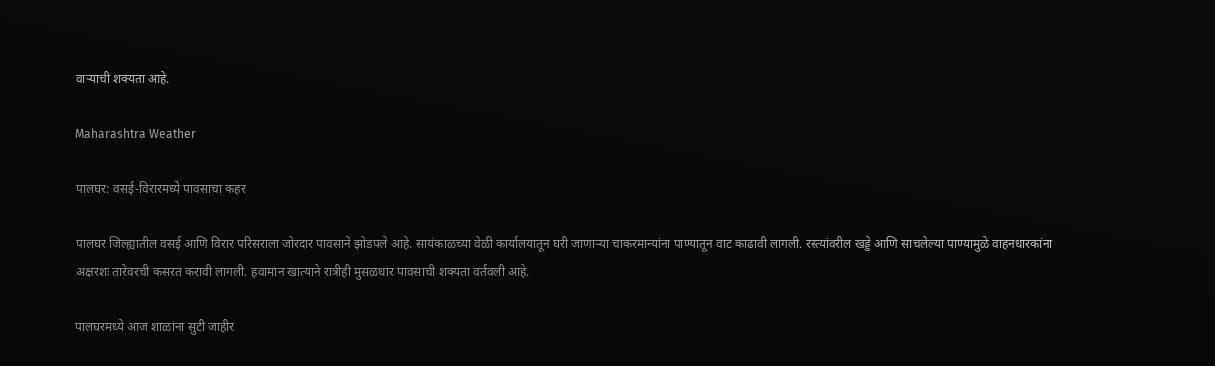वाऱ्याची शक्यता आहे.

Maharashtra Weather

पालघर: वसई-विरारमध्ये पावसाचा कहर

पालघर जिल्ह्यातील वसई आणि विरार परिसराला जोरदार पावसाने झोडपले आहे. सायंकाळच्या वेळी कार्यालयातून घरी जाणाऱ्या चाकरमान्यांना पाण्यातून वाट काढावी लागली. रस्त्यांवरील खड्डे आणि साचलेल्या पाण्यामुळे वाहनधारकांना अक्षरशः तारेवरची कसरत करावी लागली. हवामान खात्याने रात्रीही मुसळधार पावसाची शक्यता वर्तवली आहे.

पालघरमध्ये आज शाळांना सुटी जाहीर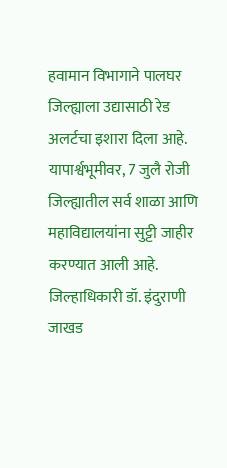हवामान विभागाने पालघर जिल्ह्याला उद्यासाठी रेड अलर्टचा इशारा दिला आहे. यापार्श्वभूमीवर, 7 जुलै रोजी जिल्ह्यातील सर्व शाळा आणि महाविद्यालयांना सुट्टी जाहीर करण्यात आली आहे. जिल्हाधिकारी डॉ. इंदुराणी जाखड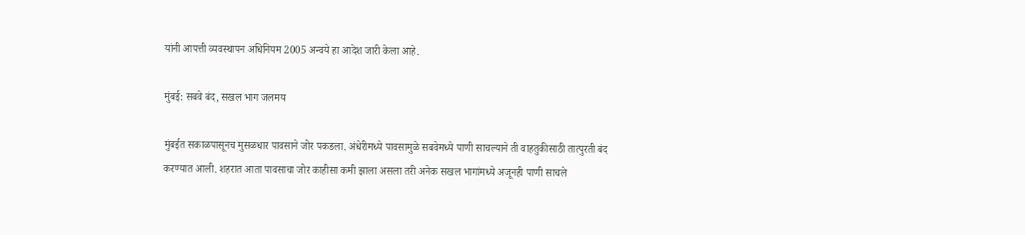यांनी आपत्ती व्यवस्थापन अधिनियम 2005 अन्वये हा आदेश जारी केला आहे.

मुंबई: सबवे बंद, सखल भाग जलमय

मुंबईत सकाळपासूनच मुसळधार पावसाने जोर पकडला. अंधेरीमध्ये पावसामुळे सबवेमध्ये पाणी साचल्याने ती वाहतुकीसाठी तात्पुरती बंद करण्यात आली. शहरात आता पावसाचा जोर काहीसा कमी झाला असला तरी अनेक सखल भागांमध्ये अजूनही पाणी साचले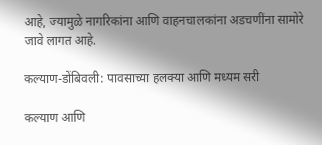आहे, ज्यामुळे नागरिकांना आणि वाहनचालकांना अडचणींना सामोरे जावे लागत आहे.

कल्याण-डोंबिवली: पावसाच्या हलक्या आणि मध्यम सरी

कल्याण आणि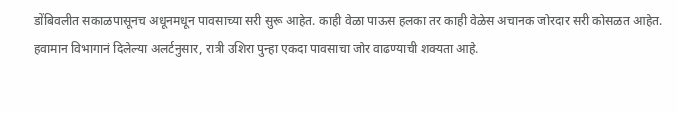डोंबिवलीत सकाळपासूनच अधूनमधून पावसाच्या सरी सुरू आहेत. काही वेळा पाऊस हलका तर काही वेळेस अचानक जोरदार सरी कोसळत आहेत. हवामान विभागानं दिलेल्या अलर्टनुसार, रात्री उशिरा पुन्हा एकदा पावसाचा जोर वाढण्याची शक्यता आहे.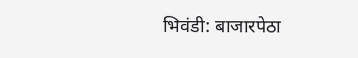भिवंडी: बाजारपेठा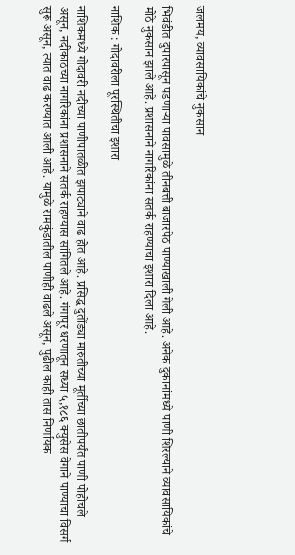जलमय, व्यावसायिकांचे नुकसान

भिवंडीत दुपारपासून पडणाऱ्या पावसामुळे तीनबत्ती बाजारपेठ पाण्याखाली गेली आहे. अनेक दुकानांमध्ये पाणी शिरल्याने व्यावसायिकांचे मोठे नुकसान झाले आहे. प्रशासनाने नागरिकांना सतर्क राहण्याचा इशारा दिला आहे.

नाशिक : गोदावरीला पूरस्थितीचा इशारा

नाशिकमध्ये गोदावरी नदीच्या पाणीपातळीत झपाट्याने वाढ होत आहे. प्रसिद्ध दुतोंड्या मारुतीच्या मूर्तीच्या छातीपर्यंत पाणी पोहोचले असून, नदीकाठच्या नागरिकांना प्रशासनाने सतर्क राहण्यास सांगितले आहे. गंगापूर धरणातून सध्या ५,१८६ क्युसेस वेगाने पाण्याचा विसर्ग सुरू असून, त्यात वाढ करण्यात आली आहे. यामुळे रामकुंडातील पाणीही वाढले असून, पुढील काही तास निर्णायक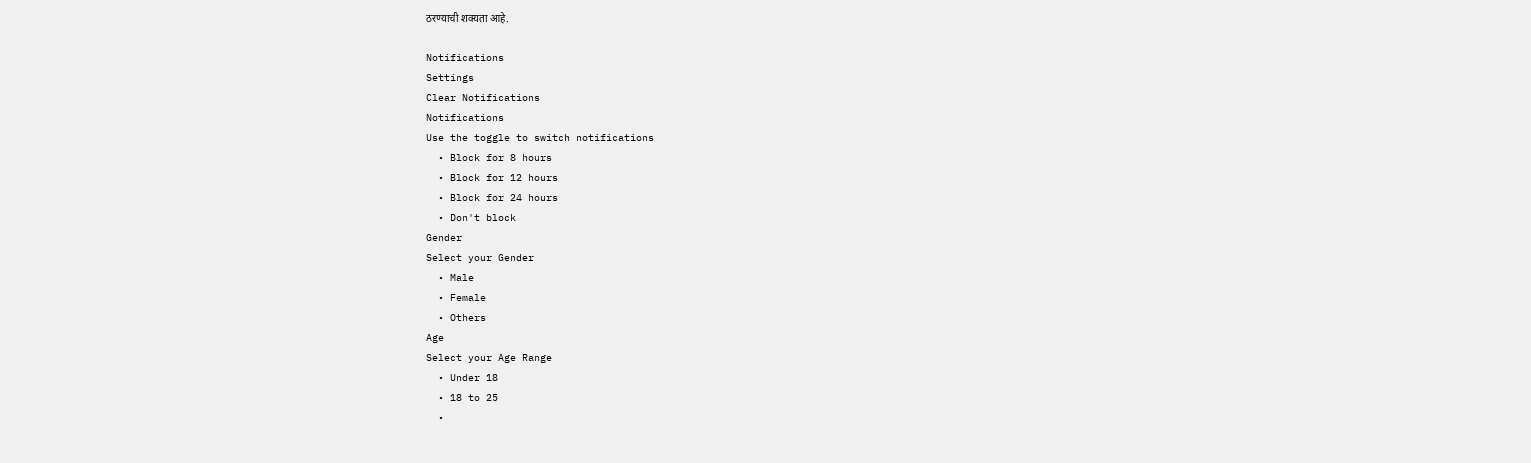ठरण्याची शक्यता आहे.

Notifications
Settings
Clear Notifications
Notifications
Use the toggle to switch notifications
  • Block for 8 hours
  • Block for 12 hours
  • Block for 24 hours
  • Don't block
Gender
Select your Gender
  • Male
  • Female
  • Others
Age
Select your Age Range
  • Under 18
  • 18 to 25
  •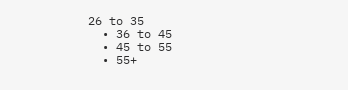26 to 35
  • 36 to 45
  • 45 to 55
  • 55+